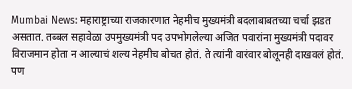Mumbai News: महाराष्ट्राच्या राजकारणात नेहमीच मुख्यमंत्री बदलाबाबतच्या चर्चा झडत असतात. तब्बल सहावेळा उपमुख्यमंत्री पद उपभोगलेल्या अजित पवारांना मुख्यमंत्री पदावर विराजमान होता न आल्याचं शल्य नेहमीच बोचत होतं. ते त्यांनी वारंवार बोलूनही दाखवलं होतं. पण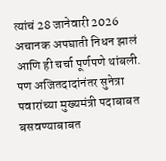त्यांचं 28 जानेवारी 2026 अचानक अपघाती निधन झालं आणि ही चर्चा पूर्णपणे थांबली. पण अजितदादांनंतर सुनेत्रा पवारांच्या मुख्यमंत्री पदाबाबत बसवण्याबाबत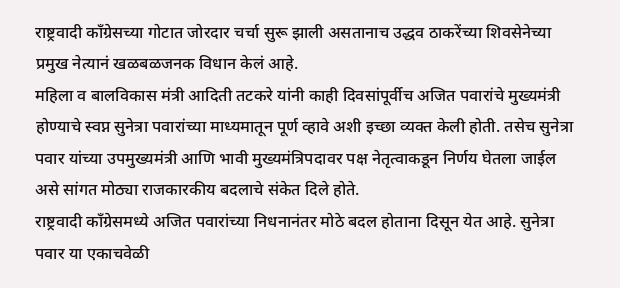राष्ट्रवादी काँग्रेसच्या गोटात जोरदार चर्चा सुरू झाली असतानाच उद्धव ठाकरेंच्या शिवसेनेच्या प्रमुख नेत्यानं खळबळजनक विधान केलं आहे.
महिला व बालविकास मंत्री आदिती तटकरे यांनी काही दिवसांपूर्वीच अजित पवारांचे मुख्यमंत्री होण्याचे स्वप्न सुनेत्रा पवारांच्या माध्यमातून पूर्ण व्हावे अशी इच्छा व्यक्त केली होती. तसेच सुनेत्रा पवार यांच्या उपमुख्यमंत्री आणि भावी मुख्यमंत्रिपदावर पक्ष नेतृत्वाकडून निर्णय घेतला जाईल असे सांगत मोठ्या राजकारकीय बदलाचे संकेत दिले होते.
राष्ट्रवादी काँग्रेसमध्ये अजित पवारांच्या निधनानंतर मोठे बदल होताना दिसून येत आहे. सुनेत्रा पवार या एकाचवेळी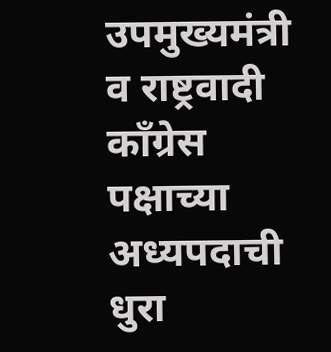उपमुख्यमंत्री व राष्ट्रवादी काँग्रेस पक्षाच्या अध्यपदाची धुरा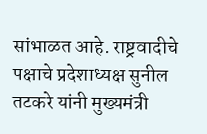सांभाळत आहे. राष्ट्रवादीचे पक्षाचे प्रदेशाध्यक्ष सुनील तटकरे यांनी मुख्यमंत्री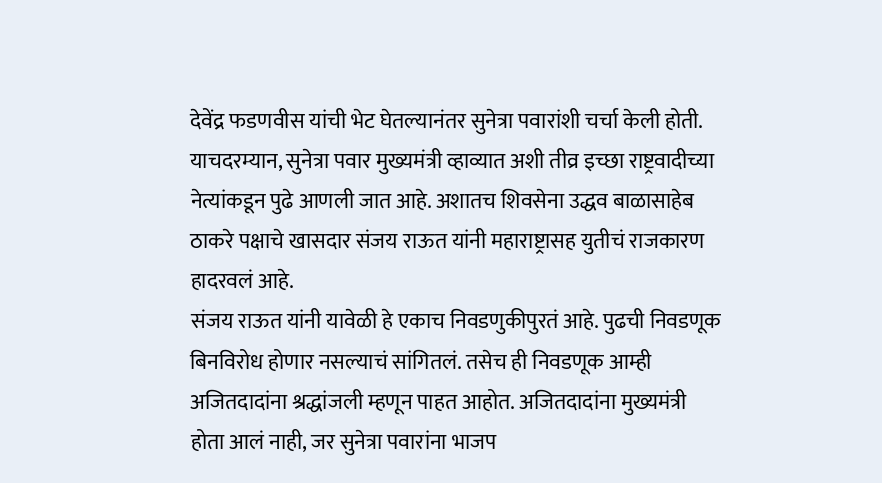देवेंद्र फडणवीस यांची भेट घेतल्यानंतर सुनेत्रा पवारांशी चर्चा केली होती.
याचदरम्यान, सुनेत्रा पवार मुख्यमंत्री व्हाव्यात अशी तीव्र इच्छा राष्ट्रवादीच्या नेत्यांकडून पुढे आणली जात आहे. अशातच शिवसेना उद्धव बाळासाहेब ठाकरे पक्षाचे खासदार संजय राऊत यांनी महाराष्ट्रासह युतीचं राजकारण हादरवलं आहे.
संजय राऊत यांनी यावेळी हे एकाच निवडणुकीपुरतं आहे. पुढची निवडणूक बिनविरोध होणार नसल्याचं सांगितलं. तसेच ही निवडणूक आम्ही अजितदादांना श्रद्धांजली म्हणून पाहत आहोत. अजितदादांना मुख्यमंत्री होता आलं नाही, जर सुनेत्रा पवारांना भाजप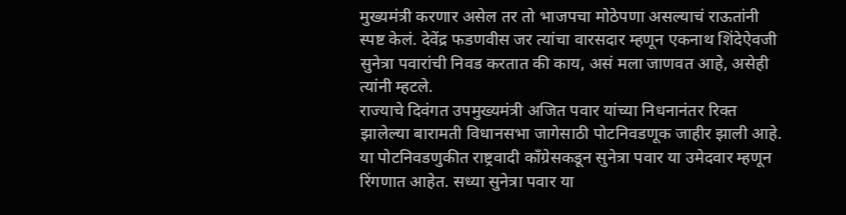मुख्यमंत्री करणार असेल तर तो भाजपचा मोठेपणा असल्याचं राऊतांनी स्पष्ट केलं. देवेंद्र फडणवीस जर त्यांचा वारसदार म्हणून एकनाथ शिंदेऐवजी सुनेत्रा पवारांची निवड करतात की काय, असं मला जाणवत आहे, असेही त्यांनी म्हटले.
राज्याचे दिवंगत उपमुख्यमंत्री अजित पवार यांच्या निधनानंतर रिक्त झालेल्या बारामती विधानसभा जागेसाठी पोटनिवडणूक जाहीर झाली आहे. या पोटनिवडणुकीत राष्ट्रवादी काँग्रेसकडून सुनेत्रा पवार या उमेदवार म्हणून रिंगणात आहेत. सध्या सुनेत्रा पवार या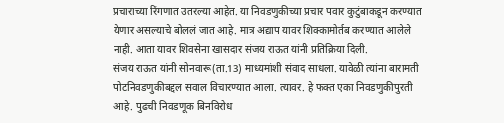प्रचाराच्या रिंगणात उतरल्या आहेत. या निवडणुकीच्या प्रचार पवार कुटुंबाकडून करण्यात येणार असल्याचे बोललं जात आहे. मात्र अद्याप यावर शिक्कामोर्तब करण्यात आलेले नाही. आता यावर शिवसेना खासदार संजय राऊत यांनी प्रतिक्रिया दिली.
संजय राऊत यांनी सोनवारू(ता.13) माध्यमांशी संवाद साधला. यावेळी त्यांना बारामती पोटनिवडणुकीबद्दल सवाल विचारण्यात आला. त्यावर. हे फक्त एका निवडणुकीपुरती आहे. पुढची निवडणूक बिनविरोध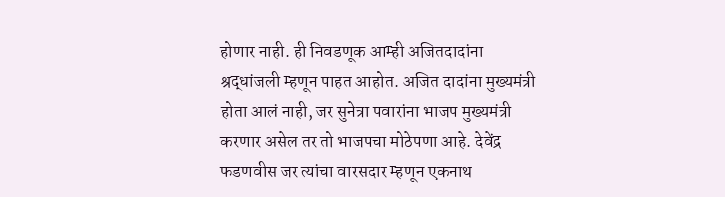होणार नाही. ही निवडणूक आम्ही अजितदादांना श्रद्धांजली म्हणून पाहत आहोत. अजित दादांना मुख्यमंत्री होता आलं नाही, जर सुनेत्रा पवारांना भाजप मुख्यमंत्री करणार असेल तर तो भाजपचा मोठेपणा आहे. देवेंद्र फडणवीस जर त्यांचा वारसदार म्हणून एकनाथ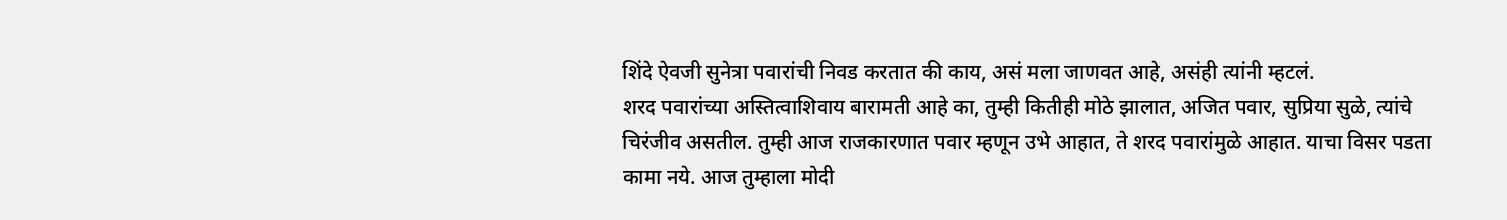शिंदे ऐवजी सुनेत्रा पवारांची निवड करतात की काय, असं मला जाणवत आहे, असंही त्यांनी म्हटलं.
शरद पवारांच्या अस्तित्वाशिवाय बारामती आहे का, तुम्ही कितीही मोठे झालात, अजित पवार, सुप्रिया सुळे, त्यांचे चिरंजीव असतील. तुम्ही आज राजकारणात पवार म्हणून उभे आहात, ते शरद पवारांमुळे आहात. याचा विसर पडता कामा नये. आज तुम्हाला मोदी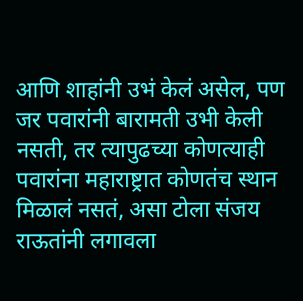आणि शाहांनी उभं केलं असेल, पण जर पवारांनी बारामती उभी केली नसती, तर त्यापुढच्या कोणत्याही पवारांना महाराष्ट्रात कोणतंच स्थान मिळालं नसतं, असा टोला संजय राऊतांनी लगावला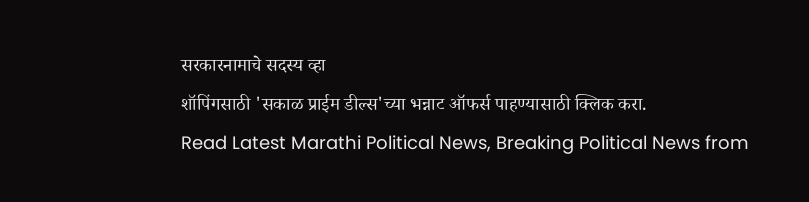सरकारनामाचे सदस्य व्हा
शॉपिंगसाठी 'सकाळ प्राईम डील्स'च्या भन्नाट ऑफर्स पाहण्यासाठी क्लिक करा.
Read Latest Marathi Political News, Breaking Political News from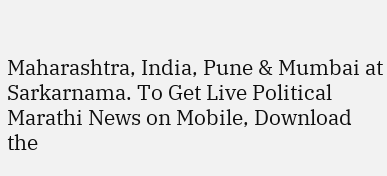Maharashtra, India, Pune & Mumbai at Sarkarnama. To Get Live Political Marathi News on Mobile, Download the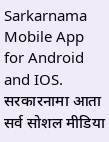Sarkarnama Mobile App for Android and IOS. सरकारनामा आता सर्व सोशल मीडिया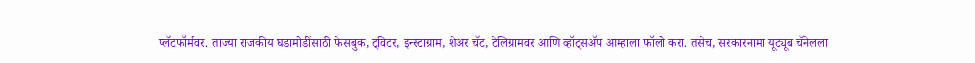प्लॅटफॉर्मवर. ताज्या राजकीय घडामोडींसाठी फेसबुक, ट्विटर, इन्स्टाग्राम, शेअर चॅट, टेलिग्रामवर आणि व्हॉट्सॲप आम्हाला फॉलो करा. तसेच, सरकारनामा यूट्यूब चॅनेलला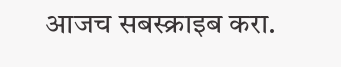आजच सबस्क्राइब करा.